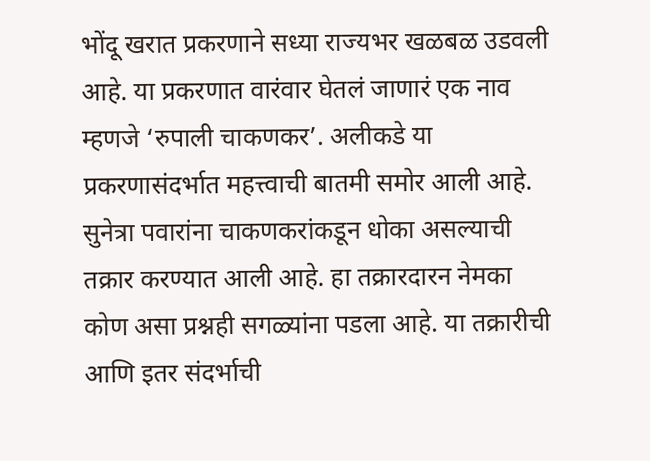भोंदू खरात प्रकरणाने सध्या राज्यभर खळबळ उडवली आहे. या प्रकरणात वारंवार घेतलं जाणारं एक नाव म्हणजे ‘रुपाली चाकणकर’. अलीकडे या प्रकरणासंदर्भात महत्त्वाची बातमी समोर आली आहे.
सुनेत्रा पवारांना चाकणकरांकडून धोका असल्याची तक्रार करण्यात आली आहे. हा तक्रारदारन नेमका कोण असा प्रश्नही सगळ्यांना पडला आहे. या तक्रारीची आणि इतर संदर्भाची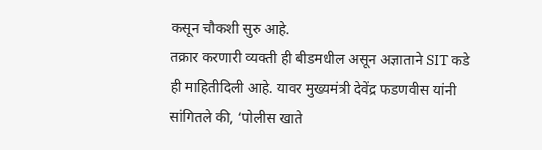कसून चौकशी सुरु आहे.
तक्रार करणारी व्यक्ती ही बीडमधील असून अज्ञाताने SIT कडे ही माहितीदिली आहे. यावर मुख्यमंत्री देवेंद्र फडणवीस यांनी सांगितले की, ‘पोलीस खाते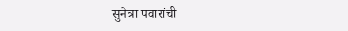सुनेत्रा पवारांची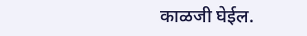काळजी घेईल.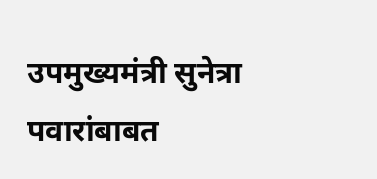उपमुख्यमंत्री सुनेत्रा पवारांबाबत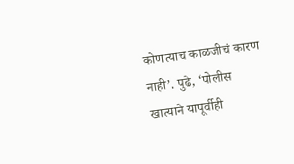कोणत्याच काळजीचं कारण नाही’. पुढे, ‘पोलीस खात्याने यापूर्वीही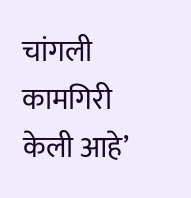चांगली कामगिरी केली आहे’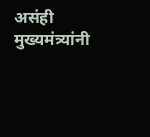असंही मुख्यमंत्र्यांनी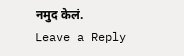नमुद केलं.
Leave a Reply